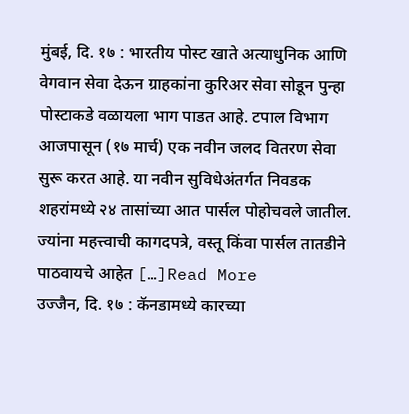मुंबई, दि. १७ : भारतीय पोस्ट खाते अत्याधुनिक आणि वेगवान सेवा देऊन ग्राहकांना कुरिअर सेवा सोडून पुन्हा पोस्टाकडे वळायला भाग पाडत आहे. टपाल विभाग आजपासून (१७ मार्च) एक नवीन जलद वितरण सेवा सुरू करत आहे. या नवीन सुविधेअंतर्गत निवडक शहरांमध्ये २४ तासांच्या आत पार्सल पोहोचवले जातील. ज्यांना महत्त्वाची कागदपत्रे, वस्तू किंवा पार्सल तातडीने पाठवायचे आहेत […]Read More
उज्जैन, दि. १७ : कॅनडामध्ये कारच्या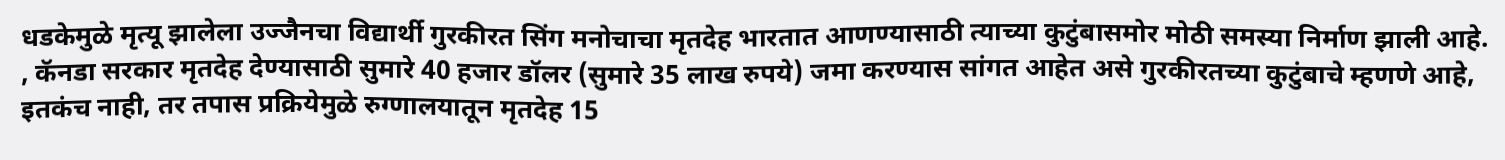धडकेमुळे मृत्यू झालेला उज्जैनचा विद्यार्थी गुरकीरत सिंग मनोचाचा मृतदेह भारतात आणण्यासाठी त्याच्या कुटुंबासमोर मोठी समस्या निर्माण झाली आहे. , कॅनडा सरकार मृतदेह देण्यासाठी सुमारे 40 हजार डॉलर (सुमारे 35 लाख रुपये) जमा करण्यास सांगत आहेत असे गुरकीरतच्या कुटुंबाचे म्हणणे आहे, इतकंच नाही, तर तपास प्रक्रियेमुळे रुग्णालयातून मृतदेह 15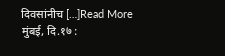दिवसांनीच […]Read More
मुंबई, दि.१७ :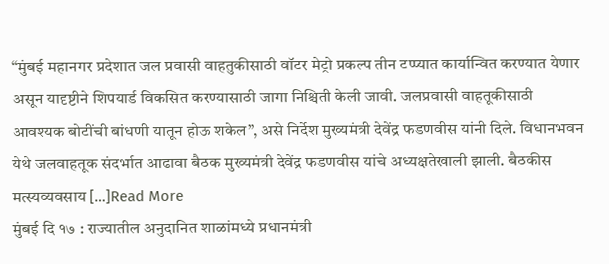“मुंबई महानगर प्रदेशात जल प्रवासी वाहतुकीसाठी वॉटर मेट्रो प्रकल्प तीन टप्प्यात कार्यान्वित करण्यात येणार असून यादृष्टीने शिपयार्ड विकसित करण्यासाठी जागा निश्चिती केली जावी. जलप्रवासी वाहतूकीसाठी आवश्यक बोटींची बांधणी यातून होऊ शकेल”, असे निर्देश मुख्यमंत्री देवेंद्र फडणवीस यांनी दिले. विधानभवन येथे जलवाहतूक संदर्भात आढावा बैठक मुख्यमंत्री देवेंद्र फडणवीस यांचे अध्यक्षतेखाली झाली. बैठकीस मत्स्यव्यवसाय […]Read More
मुंबई दि १७ : राज्यातील अनुदानित शाळांमध्ये प्रधानमंत्री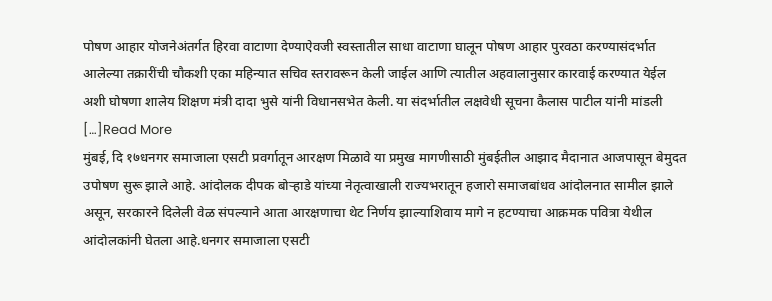पोषण आहार योजनेअंतर्गत हिरवा वाटाणा देण्याऐवजी स्वस्तातील साधा वाटाणा घालून पोषण आहार पुरवठा करण्यासंदर्भात आलेल्या तक्रारींची चौकशी एका महिन्यात सचिव स्तरावरून केली जाईल आणि त्यातील अहवालानुसार कारवाई करण्यात येईल अशी घोषणा शालेय शिक्षण मंत्री दादा भुसे यांनी विधानसभेत केली. या संदर्भातील लक्षवेधी सूचना कैलास पाटील यांनी मांडली […]Read More
मुंबई, दि १७धनगर समाजाला एसटी प्रवर्गातून आरक्षण मिळावे या प्रमुख मागणीसाठी मुंबईतील आझाद मैदानात आजपासून बेमुदत उपोषण सुरू झाले आहे. आंदोलक दीपक बोऱ्हाडे यांच्या नेतृत्वाखाली राज्यभरातून हजारो समाजबांधव आंदोलनात सामील झाले असून, सरकारने दिलेली वेळ संपल्याने आता आरक्षणाचा थेट निर्णय झाल्याशिवाय मागे न हटण्याचा आक्रमक पवित्रा येथील आंदोलकांनी घेतला आहे.धनगर समाजाला एसटी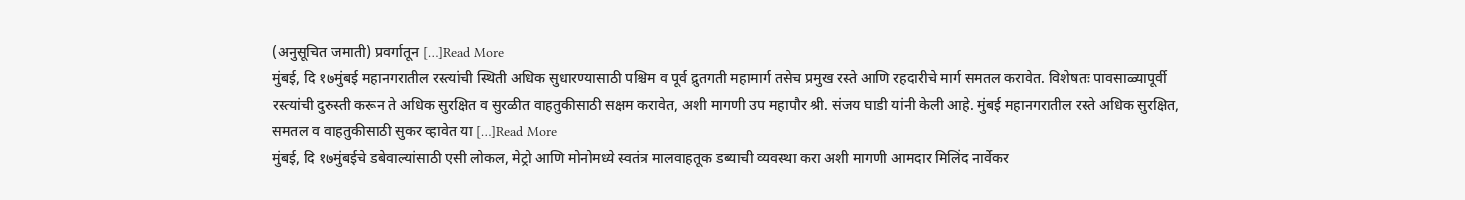(अनुसूचित जमाती) प्रवर्गातून […]Read More
मुंबई, दि १७मुंबई महानगरातील रस्त्यांची स्थिती अधिक सुधारण्यासाठी पश्चिम व पूर्व द्रुतगती महामार्ग तसेच प्रमुख रस्ते आणि रहदारीचे मार्ग समतल करावेत. विशेषतः पावसाळ्यापूर्वी रस्त्यांची दुरुस्ती करून ते अधिक सुरक्षित व सुरळीत वाहतुकीसाठी सक्षम करावेत, अशी मागणी उप महापौर श्री. संजय घाडी यांनी केली आहे. मुंबई महानगरातील रस्ते अधिक सुरक्षित, समतल व वाहतुकीसाठी सुकर व्हावेत या […]Read More
मुंबई, दि १७मुंबईचे डबेवाल्यांसाठी एसी लोकल, मेट्रो आणि मोनोमध्ये स्वतंत्र मालवाहतूक डब्याची व्यवस्था करा अशी मागणी आमदार मिलिंद नार्वेकर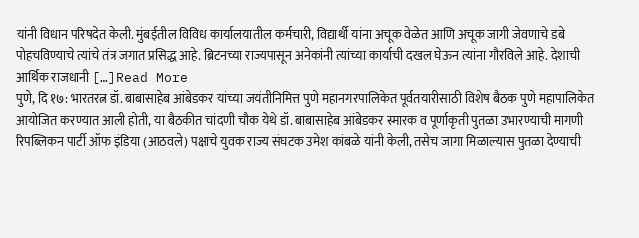यांनी विधान परिषदेत केली. मुंबईतील विविध कार्यालयातील कर्मचारी, विद्यार्थी यांना अचूक वेळेत आणि अचूक जागी जेवणाचे डबे पोहचविण्याचे त्यांचे तंत्र जगात प्रसिद्ध आहे. ब्रिटनच्या राज्यपासून अनेकांनी त्यांच्या कार्याची दखल घेऊन त्यांना गौरविले आहे. देशाची आर्थिक राजधानी […]Read More
पुणे, दि १७: भारतरत्न डॉ. बाबासाहेब आंबेडकर यांच्या जयंतीनिमित्त पुणे महानगरपालिकेत पूर्वतयारीसाठी विशेष बैठक पुणे महापालिकेत आयोजित करण्यात आली होती, या बैठकीत चांदणी चौक येथे डॉ. बाबासाहेब आंबेडकर स्मारक व पूर्णाकृती पुतळा उभारण्याची मागणी रिपब्लिकन पार्टी ऑफ इंडिया (आठवले) पक्षाचे युवक राज्य संघटक उमेश कांबळे यांनी केली, तसेच जागा मिळाल्यास पुतळा देण्याची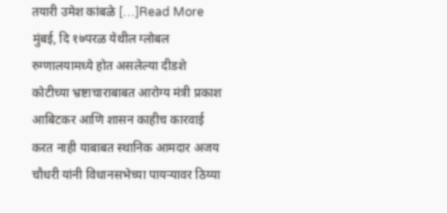तयारी उमेश कांबळे […]Read More
मुंबई, दि १७परळ येथील ग्लोबल रुग्णालयामध्ये होत असलेल्या दीडशे कोटीच्या भ्रष्टाचाराबाबत आरोग्य मंत्री प्रकाश आबिटकर आणि शासन काहीच कारवाई करत नाही याबाबत स्थानिक आमदार अजय चौधरी यांनी विधानसभेच्या पायऱ्यावर ठिय्या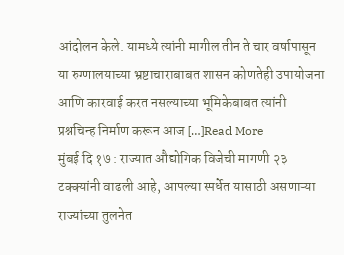आंदोलन केले. यामध्ये त्यांनी मागील तीन ते चार वर्षापासून या रुग्णालयाच्या भ्रष्टाचाराबाबत शासन कोणतेही उपायोजना आणि कारवाई करत नसल्याच्या भूमिकेबाबत त्यांनी प्रश्नचिन्ह निर्माण करून आज […]Read More
मुंबई दि १७ : राज्यात औद्योगिक विजेची मागणी २३ टक्क्यांनी वाढली आहे, आपल्या स्पर्धेत यासाठी असणाऱ्या राज्यांच्या तुलनेत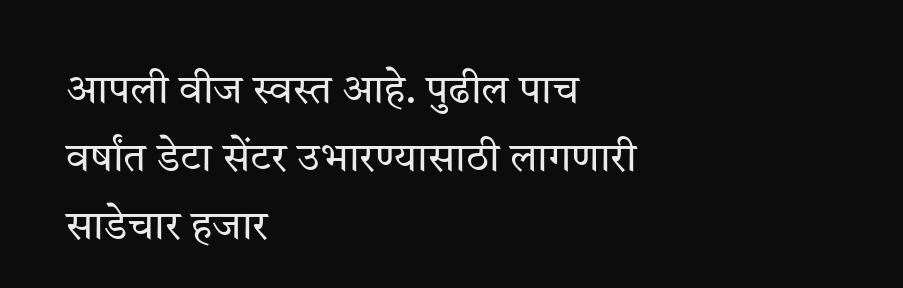आपली वीज स्वस्त आहे. पुढील पाच वर्षांत डेटा सेंटर उभारण्यासाठी लागणारी साडेचार हजार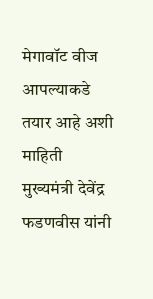मेगावॉट वीज आपल्याकडे तयार आहे अशी माहिती मुख्यमंत्री देवेंद्र फडणवीस यांनी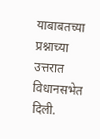याबाबतच्या प्रश्नाच्या उत्तरात विधानसभेत दिली.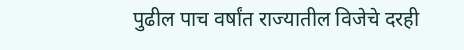पुढील पाच वर्षांत राज्यातील विजेचे दरही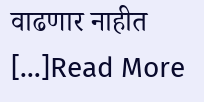वाढणार नाहीत […]Read More